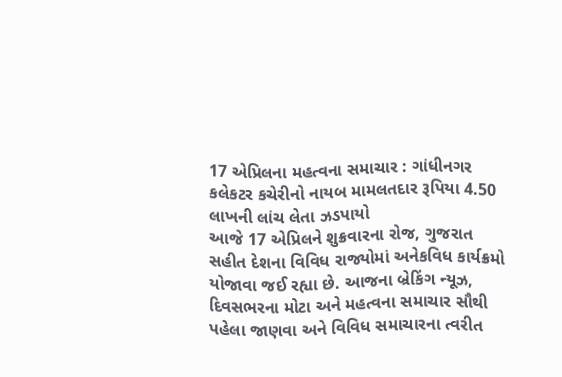17 એપ્રિલના મહત્વના સમાચાર : ગાંધીનગર કલેકટર કચેરીનો નાયબ મામલતદાર રૂપિયા 4.50 લાખની લાંચ લેતા ઝડપાયો
આજે 17 એપ્રિલને શુક્રવારના રોજ, ગુજરાત સહીત દેશના વિવિધ રાજ્યોમાં અનેકવિધ કાર્યક્રમો યોજાવા જઈ રહ્યા છે. આજના બ્રેકિંગ ન્યૂઝ, દિવસભરના મોટા અને મહત્વના સમાચાર સૌથી પહેલા જાણવા અને વિવિધ સમાચારના ત્વરીત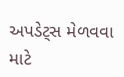અપડેટ્સ મેળવવા માટે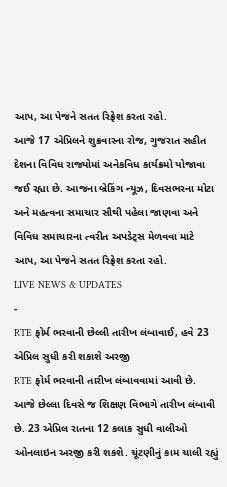આપ, આ પેજને સતત રિફ્રેશ કરતા રહો.
આજે 17 એપ્રિલને શુક્રવારના રોજ, ગુજરાત સહીત દેશના વિવિધ રાજ્યોમાં અનેકવિધ કાર્યક્રમો યોજાવા જઈ રહ્યા છે. આજના બ્રેકિંગ ન્યૂઝ, દિવસભરના મોટા અને મહત્વના સમાચાર સૌથી પહેલા જાણવા અને વિવિધ સમાચારના ત્વરીત અપડેટ્સ મેળવવા માટે આપ, આ પેજને સતત રિફ્રેશ કરતા રહો.
LIVE NEWS & UPDATES
-
RTE ફોર્મ ભરવાની છેલ્લી તારીખ લંબાવાઈ, હવે 23 એપ્રિલ સુધી કરી શકાશે અરજી
RTE ફોર્મ ભરવાની તારીખ લંબાવવામાં આવી છે. આજે છેલ્લા દિવસે જ શિક્ષણ વિભાગે તારીખ લંબાવી છે. 23 એપ્રિલ રાતના 12 કલાક સુધી વાલીઓ ઓનલાઇન અરજી કરી શકશે. ચૂંટણીનું કામ ચાલી રહ્યું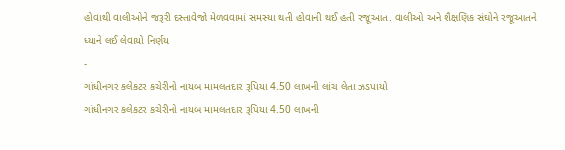હોવાથી વાલીઓને જરૂરી દસ્તાવેજો મેળવવામાં સમસ્યા થતી હોવાની થઈ હતી રજૂઆત. વાલીઓ અને શૈક્ષણિક સંઘોને રજૂઆતને ધ્યાને લઈ લેવાયો નિર્ણય
-
ગાંધીનગર કલેકટર કચેરીનો નાયબ મામલતદાર રૂપિયા 4.50 લાખની લાંચ લેતા ઝડપાયો
ગાંધીનગર કલેકટર કચેરીનો નાયબ મામલતદાર રૂપિયા 4.50 લાખની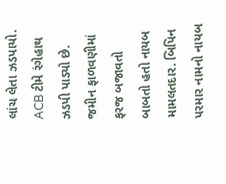લાંચ લેતા ઝડપાયો. ACB ટીમે રંગેહાથ ઝડપી પાડ્યો છે. જમીન ફાળવણીમાં ફરજ બજાવતો બાબતો હતો નાયબ મામલતદાર. બિપિન પરમાર નામનો નાયબ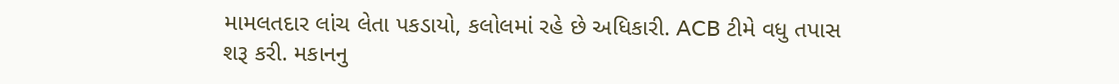મામલતદાર લાંચ લેતા પકડાયો, કલોલમાં રહે છે અધિકારી. ACB ટીમે વધુ તપાસ શરૂ કરી. મકાનનુ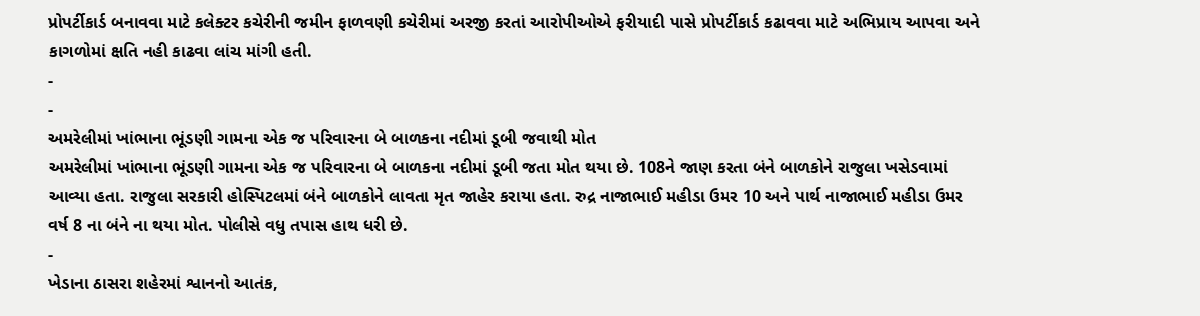પ્રોપર્ટીકાર્ડ બનાવવા માટે કલેક્ટર કચેરીની જમીન ફાળવણી કચેરીમાં અરજી કરતાં આરોપીઓએ ફરીયાદી પાસે પ્રોપર્ટીકાર્ડ કઢાવવા માટે અભિપ્રાય આપવા અને કાગળોમાં ક્ષતિ નહી કાઢવા લાંચ માંગી હતી.
-
-
અમરેલીમાં ખાંભાના ભૂંડણી ગામના એક જ પરિવારના બે બાળકના નદીમાં ડૂબી જવાથી મોત
અમરેલીમાં ખાંભાના ભૂંડણી ગામના એક જ પરિવારના બે બાળકના નદીમાં ડૂબી જતા મોત થયા છે. 108ને જાણ કરતા બંને બાળકોને રાજુલા ખસેડવામાં આવ્યા હતા. રાજુલા સરકારી હોસ્પિટલમાં બંને બાળકોને લાવતા મૃત જાહેર કરાયા હતા. રુદ્ર નાજાભાઈ મહીડા ઉમર 10 અને પાર્થ નાજાભાઈ મહીડા ઉમર વર્ષ 8 ના બંને ના થયા મોત. પોલીસે વધુ તપાસ હાથ ધરી છે.
-
ખેડાના ઠાસરા શહેરમાં શ્વાનનો આતંક,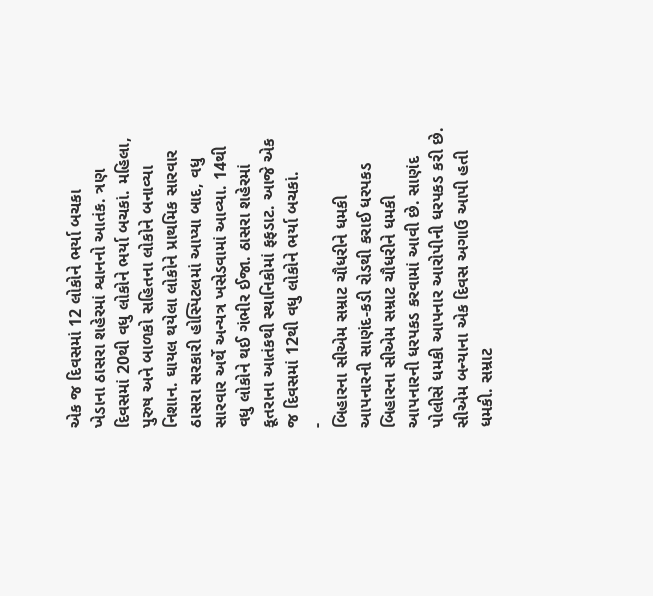એક જ દિવસમાં 12 લોકોને ભર્યા બચકા
ખેડાના ઠાસરા શહેરમાં શ્વાનનો આતંક. ત્રણ દિવસમાં 20થી વધુ લોકોને ભર્યા બચકાં. મહિલા, પુરુષ અને બાળકો સહિતના લોકોને બનાવ્યા નિશાન. ઘાયલ થયેલા લોકોને પ્રાથમિક સારવાર ઠાસરા સરકારી હોસ્પિટલમાં આપ્યા બાદ, વધુ સારવાર અર્થે અન્યત્ર ખસેડવામાં આવ્યા. 14થી વધુ લોકોને થઈ ગંભીર ઈજા. ઠાસરા શહેરમાં કૂતરાના આતંકથી સ્થાનિકોમાં ફફડાટ. આજે એક જ દિવસમાં 12થી વધુ લોકોને ભર્યા બચકાં.
-
બિહારના સીએમ સમ્રાટ ચૌધરીને ધમકી આપનારની સાણંદ-કડી રોડથી કરાઈ ધરપકડ
બિહારના સીએમ સમ્રાટ ચૌધરીને ધમકી આપનારની ધરપકડ કરવામાં આવી છે. સાણંદ પોલીસે ધમકી આપનાર આરોપીની ધરપકડ કરી છે. સીએમ બન્યાના એક દિવસ અગાઉ આપી હતી ધમકી. સમ્રાટ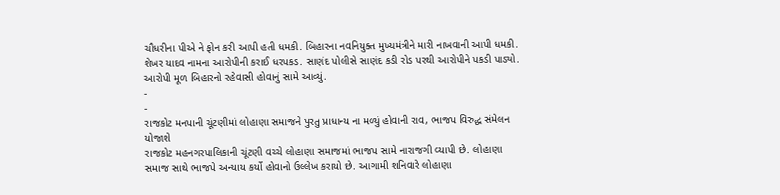ચૌધરીના પીએ ને ફોન કરી આપી હતી ધમકી. બિહારના નવનિયુક્ત મુખ્યમંત્રીને મારી નાખવાની આપી ધમકી. શેખર યાદવ નામના આરોપીની કરાઈ ધરપકડ. સાણંદ પોલીસે સાણંદ કડી રોડ પરથી આરોપીને પકડી પાડ્યો. આરોપી મૂળ બિહારનો રહેવાસી હોવાનું સામે આવ્યું.
-
-
રાજકોટ મનપાની ચૂંટણીમાં લોહાણા સમાજને પુરતુ પ્રાધાન્ય ના મળ્યું હોવાની રાવ, ભાજપ વિરુદ્ધ સંમેલન યોજાશે
રાજકોટ મહનગરપાલિકાની ચૂંટણી વચ્ચે લોહાણા સમાજમાં ભાજપ સામે નારાજગી વ્યાપી છે. લોહાણા સમાજ સાથે ભાજપે અન્યાય કર્યો હોવાનો ઉલ્લેખ કરાયો છે. આગામી શનિવારે લોહાણા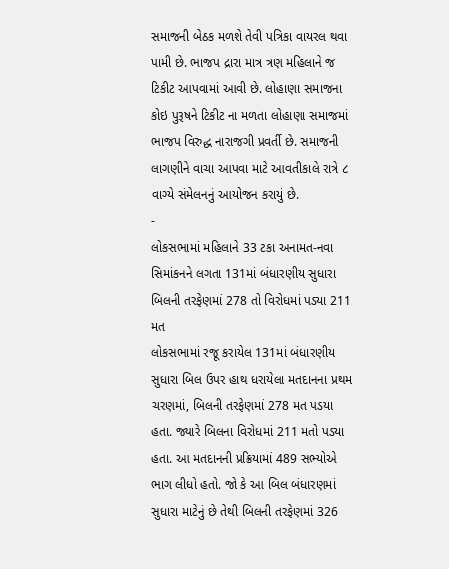સમાજની બેઠક મળશે તેવી પત્રિકા વાયરલ થવા પામી છે. ભાજપ દ્રારા માત્ર ત્રણ મહિલાને જ ટિકીટ આપવામાં આવી છે. લોહાણા સમાજના કોઇ પુરૂષને ટિકીટ ના મળતા લોહાણા સમાજમાં ભાજપ વિરુદ્ધ નારાજગી પ્રવર્તી છે. સમાજની લાગણીને વાચા આપવા માટે આવતીકાલે રાત્રે ૮ વાગ્યે સંમેલનનું આયોજન કરાયું છે.
-
લોકસભામાં મહિલાને 33 ટકા અનામત-નવા સિમાંકનને લગતા 131માં બંધારણીય સુધારા બિલની તરફેણમાં 278 તો વિરોધમાં પડ્યા 211 મત
લોકસભામાં રજૂ કરાયેલ 131માં બંધારણીય સુધારા બિલ ઉપર હાથ ધરાયેલા મતદાનના પ્રથમ ચરણમાં, બિલની તરફેણમાં 278 મત પડયા હતા. જ્યારે બિલના વિરોધમાં 211 મતો પડ્યા હતા. આ મતદાનની પ્રક્રિયામાં 489 સભ્યોએ ભાગ લીધો હતો. જો કે આ બિલ બંધારણમાં સુધારા માટેનું છે તેથી બિલની તરફેણમાં 326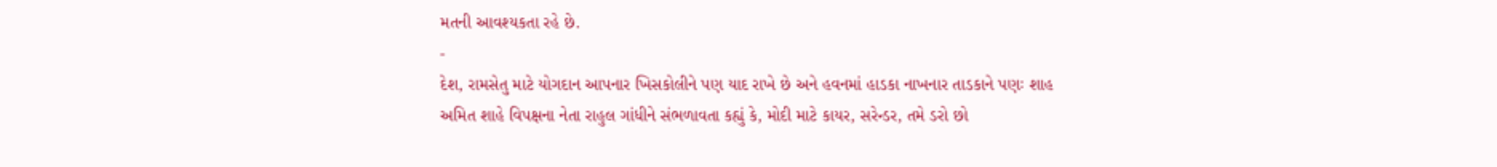મતની આવશ્યકતા રહે છે.
-
દેશ, રામસેતુ માટે યોગદાન આપનાર ખિસકોલીને પણ યાદ રાખે છે અને હવનમાં હાડકા નાખનાર તાડકાને પણઃ શાહ
અમિત શાહે વિપક્ષના નેતા રાહુલ ગાંધીને સંભળાવતા કહ્યું કે, મોદી માટે કાયર, સરેન્ડર, તમે ડરો છો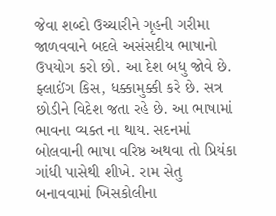જેવા શબ્દો ઉચ્ચારીને ગૃહની ગરીમા જાળવવાને બદલે અસંસદીય ભાષાનો ઉપયોગ કરો છો. આ દેશ બધુ જોવે છે. ફ્લાઈંગ કિસ, ધક્કામુક્કી કરે છે. સત્ર છોડીને વિદેશ જતા રહે છે. આ ભાષામાં ભાવના વ્યક્ત ના થાય. સદનમાં બોલવાની ભાષા વરિષ્ઠ અથવા તો પ્રિયંકા ગાંધી પાસેથી શીખે. રામ સેતુ બનાવવામાં ખિસકોલીના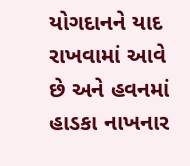યોગદાનને યાદ રાખવામાં આવે છે અને હવનમાં હાડકા નાખનાર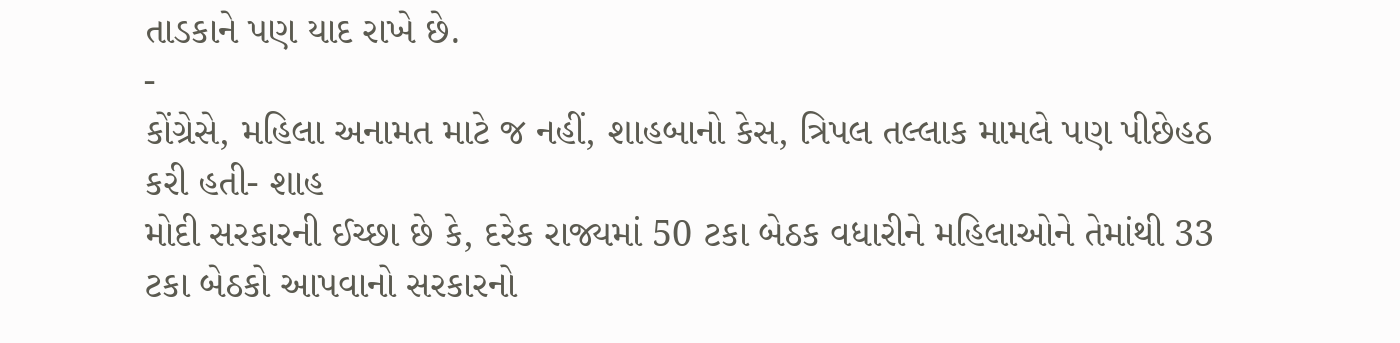તાડકાને પણ યાદ રાખે છે.
-
કોંગ્રેસે, મહિલા અનામત માટે જ નહીં, શાહબાનો કેસ, ત્રિપલ તલ્લાક મામલે પણ પીછેહઠ કરી હતી- શાહ
મોદી સરકારની ઈચ્છા છે કે, દરેક રાજ્યમાં 50 ટકા બેઠક વધારીને મહિલાઓને તેમાંથી 33 ટકા બેઠકો આપવાનો સરકારનો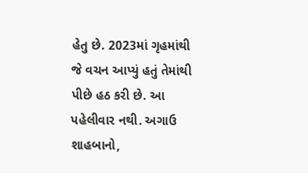હેતુ છે. 2023માં ગૃહમાંથી જે વચન આપ્યું હતું તેમાંથી પીછે હઠ કરી છે. આ પહેલીવાર નથી. અગાઉ શાહબાનો,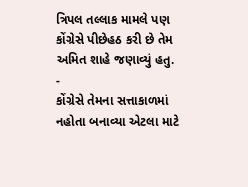ત્રિપલ તલ્લાક મામલે પણ કોંગ્રેસે પીછેહઠ કરી છે તેમ અમિત શાહે જણાવ્યું હતુ.
-
કોંગ્રેસે તેમના સત્તાકાળમાં નહોતા બનાવ્યા એટલા માટે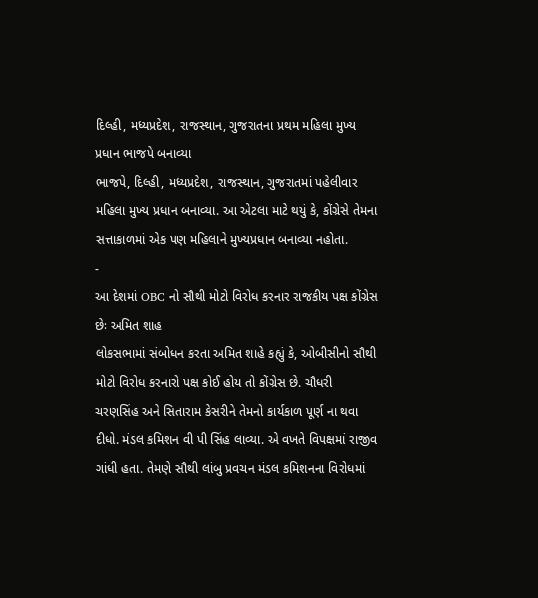દિલ્હી, મધ્યપ્રદેશ, રાજસ્થાન, ગુજરાતના પ્રથમ મહિલા મુખ્ય પ્રધાન ભાજપે બનાવ્યા
ભાજપે, દિલ્હી, મધ્યપ્રદેશ, રાજસ્થાન, ગુજરાતમાં પહેલીવાર મહિલા મુખ્ય પ્રધાન બનાવ્યા. આ એટલા માટે થયું કે, કોંગ્રેસે તેમના સત્તાકાળમાં એક પણ મહિલાને મુખ્યપ્રધાન બનાવ્યા નહોતા.
-
આ દેશમાં OBC નો સૌથી મોટો વિરોધ કરનાર રાજકીય પક્ષ કોંગ્રેસ છેઃ અમિત શાહ
લોકસભામાં સંબોધન કરતા અમિત શાહે કહ્યું કે, ઓબીસીનો સૌથી મોટો વિરોધ કરનારો પક્ષ કોઈ હોય તો કોંગ્રેસ છે. ચૌધરી ચરણસિંહ અને સિતારામ કેસરીને તેમનો કાર્યકાળ પૂર્ણ ના થવા દીધો. મંડલ કમિશન વી પી સિંહ લાવ્યા. એ વખતે વિપક્ષમાં રાજીવ ગાંધી હતા. તેમણે સૌથી લાંબુ પ્રવચન મંડલ કમિશનના વિરોધમાં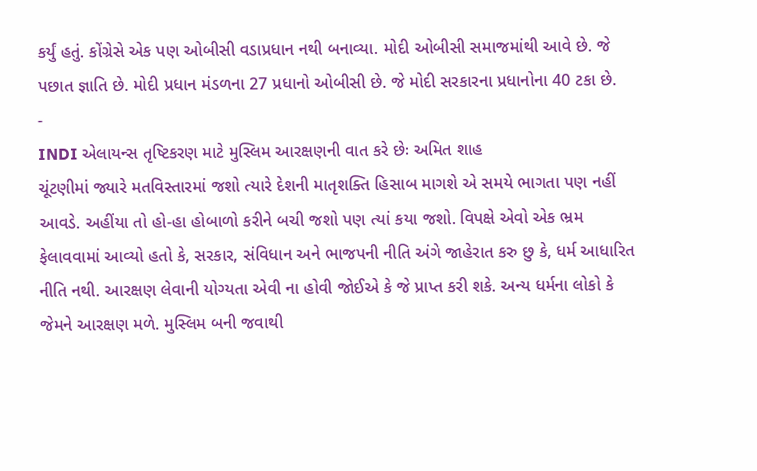કર્યું હતું. કોંગ્રેસે એક પણ ઓબીસી વડાપ્રધાન નથી બનાવ્યા. મોદી ઓબીસી સમાજમાંથી આવે છે. જે પછાત જ્ઞાતિ છે. મોદી પ્રધાન મંડળના 27 પ્રધાનો ઓબીસી છે. જે મોદી સરકારના પ્રધાનોના 40 ટકા છે.
-
INDI એલાયન્સ તૃષ્ટિકરણ માટે મુસ્લિમ આરક્ષણની વાત કરે છેઃ અમિત શાહ
ચૂંટણીમાં જ્યારે મતવિસ્તારમાં જશો ત્યારે દેશની માતૃશક્તિ હિસાબ માગશે એ સમયે ભાગતા પણ નહીં આવડે. અહીંયા તો હો-હા હોબાળો કરીને બચી જશો પણ ત્યાં કયા જશો. વિપક્ષે એવો એક ભ્રમ ફેલાવવામાં આવ્યો હતો કે, સરકાર, સંવિધાન અને ભાજપની નીતિ અંગે જાહેરાત કરુ છુ કે, ધર્મ આધારિત નીતિ નથી. આરક્ષણ લેવાની યોગ્યતા એવી ના હોવી જોઈએ કે જે પ્રાપ્ત કરી શકે. અન્ય ધર્મના લોકો કે જેમને આરક્ષણ મળે. મુસ્લિમ બની જવાથી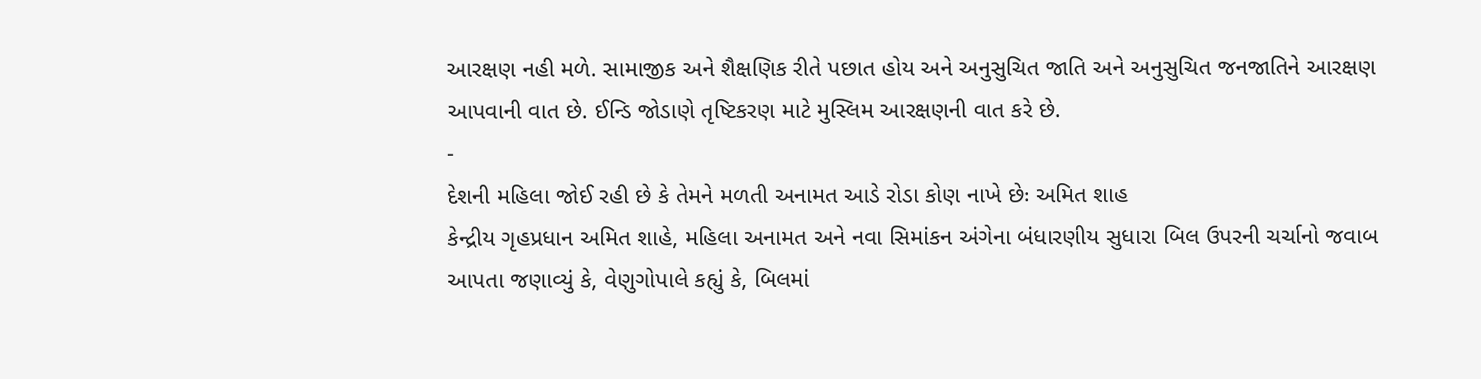આરક્ષણ નહી મળે. સામાજીક અને શૈક્ષણિક રીતે પછાત હોય અને અનુસુચિત જાતિ અને અનુસુચિત જનજાતિને આરક્ષણ આપવાની વાત છે. ઈન્ડિ જોડાણે તૃષ્ટિકરણ માટે મુસ્લિમ આરક્ષણની વાત કરે છે.
-
દેશની મહિલા જોઈ રહી છે કે તેમને મળતી અનામત આડે રોડા કોણ નાખે છેઃ અમિત શાહ
કેન્દ્રીય ગૃહપ્રધાન અમિત શાહે, મહિલા અનામત અને નવા સિમાંકન અંગેના બંધારણીય સુધારા બિલ ઉપરની ચર્ચાનો જવાબ આપતા જણાવ્યું કે, વેણુગોપાલે કહ્યું કે, બિલમાં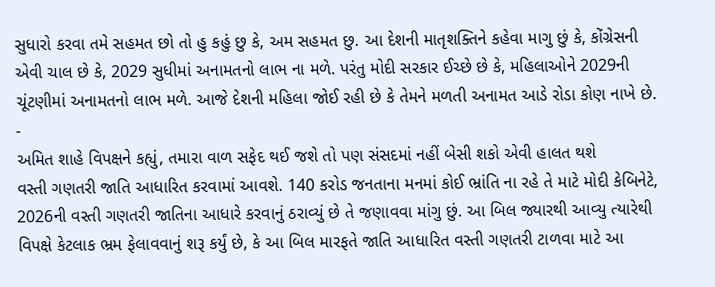સુધારો કરવા તમે સહમત છો તો હુ કહું છુ કે, અમ સહમત છુ. આ દેશની માતૃશક્તિને કહેવા માગુ છું કે, કોંગ્રેસની એવી ચાલ છે કે, 2029 સુધીમાં અનામતનો લાભ ના મળે. પરંતુ મોદી સરકાર ઈચ્છે છે કે, મહિલાઓને 2029ની ચૂંટણીમાં અનામતનો લાભ મળે. આજે દેશની મહિલા જોઈ રહી છે કે તેમને મળતી અનામત આડે રોડા કોણ નાખે છે.
-
અમિત શાહે વિપક્ષને કહ્યું, તમારા વાળ સફેદ થઈ જશે તો પણ સંસદમાં નહીં બેસી શકો એવી હાલત થશે
વસ્તી ગણતરી જાતિ આધારિત કરવામાં આવશે. 140 કરોડ જનતાના મનમાં કોઈ ભ્રાંતિ ના રહે તે માટે મોદી કેબિનેટે, 2026ની વસ્તી ગણતરી જાતિના આધારે કરવાનું ઠરાવ્યું છે તે જણાવવા માંગુ છું. આ બિલ જ્યારથી આવ્યુ ત્યારેથી વિપક્ષે કેટલાક ભ્રમ ફેલાવવાનું શરૂ કર્યું છે, કે આ બિલ મારફતે જાતિ આધારિત વસ્તી ગણતરી ટાળવા માટે આ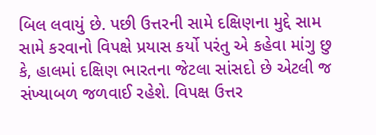બિલ લવાયું છે. પછી ઉત્તરની સામે દક્ષિણના મુદ્દે સામ સામે કરવાનો વિપક્ષે પ્રયાસ કર્યો પરંતુ એ કહેવા માંગુ છુ કે, હાલમાં દક્ષિણ ભારતના જેટલા સાંસદો છે એટલી જ સંખ્યાબળ જળવાઈ રહેશે. વિપક્ષ ઉત્તર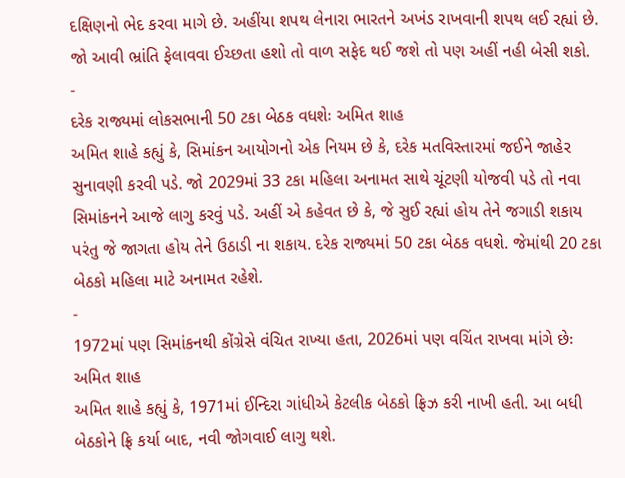દક્ષિણનો ભેદ કરવા માગે છે. અહીંયા શપથ લેનારા ભારતને અખંડ રાખવાની શપથ લઈ રહ્યાં છે. જો આવી ભ્રાંતિ ફેલાવવા ઈચ્છતા હશો તો વાળ સફેદ થઈ જશે તો પણ અહીં નહી બેસી શકો.
-
દરેક રાજ્યમાં લોકસભાની 50 ટકા બેઠક વધશેઃ અમિત શાહ
અમિત શાહે કહ્યું કે, સિમાંકન આયોગનો એક નિયમ છે કે, દરેક મતવિસ્તારમાં જઈને જાહેર સુનાવણી કરવી પડે. જો 2029માં 33 ટકા મહિલા અનામત સાથે ચૂંટણી યોજવી પડે તો નવા સિમાંકનને આજે લાગુ કરવું પડે. અહીં એ કહેવત છે કે, જે સુઈ રહ્યાં હોય તેને જગાડી શકાય પરંતુ જે જાગતા હોય તેને ઉઠાડી ના શકાય. દરેક રાજ્યમાં 50 ટકા બેઠક વધશે. જેમાંથી 20 ટકા બેઠકો મહિલા માટે અનામત રહેશે.
-
1972માં પણ સિમાંકનથી કોંગ્રેસે વંચિત રાખ્યા હતા, 2026માં પણ વચિંત રાખવા માંગે છેઃ અમિત શાહ
અમિત શાહે કહ્યું કે, 1971માં ઈન્દિરા ગાંધીએ કેટલીક બેઠકો ફ્રિઝ કરી નાખી હતી. આ બધી બેઠકોને ફ્રિ કર્યા બાદ, નવી જોગવાઈ લાગુ થશે.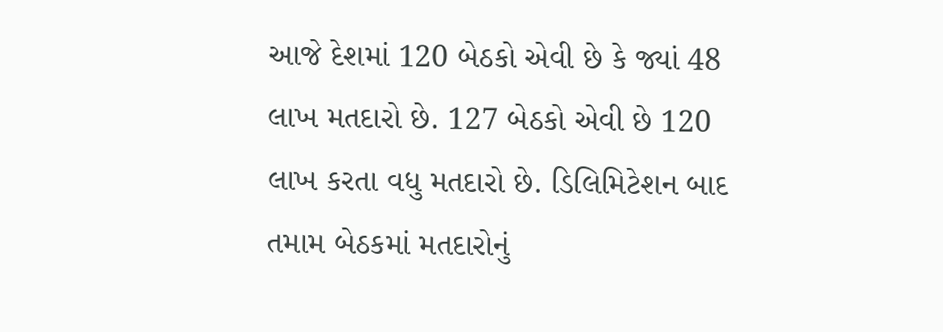આજે દેશમાં 120 બેઠકો એવી છે કે જ્યાં 48 લાખ મતદારો છે. 127 બેઠકો એવી છે 120 લાખ કરતા વધુ મતદારો છે. ડિલિમિટેશન બાદ તમામ બેઠકમાં મતદારોનું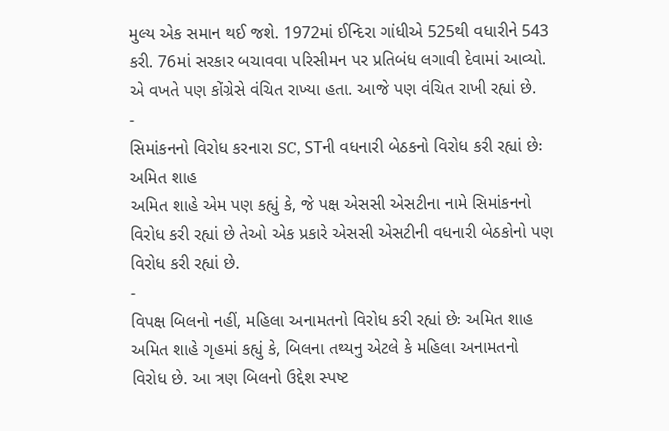મુલ્ય એક સમાન થઈ જશે. 1972માં ઈન્દિરા ગાંધીએ 525થી વધારીને 543 કરી. 76માં સરકાર બચાવવા પરિસીમન પર પ્રતિબંધ લગાવી દેવામાં આવ્યો. એ વખતે પણ કોંગ્રેસે વંચિત રાખ્યા હતા. આજે પણ વંચિત રાખી રહ્યાં છે.
-
સિમાંકનનો વિરોધ કરનારા SC, STની વધનારી બેઠકનો વિરોધ કરી રહ્યાં છેઃ અમિત શાહ
અમિત શાહે એમ પણ કહ્યું કે, જે પક્ષ એસસી એસટીના નામે સિમાંકનનો વિરોધ કરી રહ્યાં છે તેઓ એક પ્રકારે એસસી એસટીની વધનારી બેઠકોનો પણ વિરોધ કરી રહ્યાં છે.
-
વિપક્ષ બિલનો નહીં, મહિલા અનામતનો વિરોધ કરી રહ્યાં છેઃ અમિત શાહ
અમિત શાહે ગૃહમાં કહ્યું કે, બિલના તથ્યનુ એટલે કે મહિલા અનામતનો વિરોધ છે. આ ત્રણ બિલનો ઉદ્દેશ સ્પષ્ટ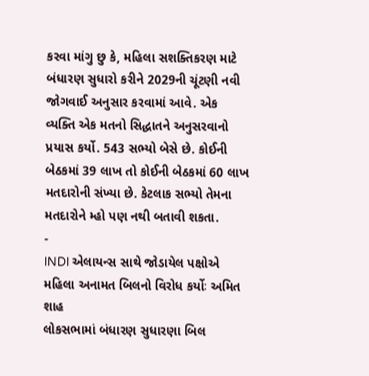કરવા માંગુ છુ કે, મહિલા સશક્તિકરણ માટે બંધારણ સુધારો કરીને 2029ની ચૂંટણી નવી જોગવાઈ અનુસાર કરવામાં આવે. એક વ્યક્તિ એક મતનો સિદ્ધાતને અનુસરવાનો પ્રયાસ કર્યો. 543 સભ્યો બેસે છે. કોઈની બેઠકમાં 39 લાખ તો કોઈની બેઠકમાં 60 લાખ મતદારોની સંખ્યા છે. કેટલાક સભ્યો તેમના મતદારોને મ્હો પણ નથી બતાવી શકતા.
-
INDI એલાયન્સ સાથે જોડાયેલ પક્ષોએ મહિલા અનામત બિલનો વિરોધ કર્યોઃ અમિત શાહ
લોકસભામાં બંધારણ સુધારણા બિલ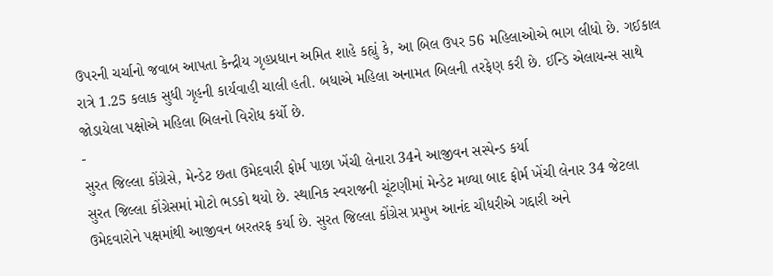ઉપરની ચર્ચાનો જવાબ આપતા કેન્દ્રીય ગૃહપ્રધાન અમિત શાહે કહ્યું કે, આ બિલ ઉપર 56 મહિલાઓએ ભાગ લીધો છે. ગઈકાલ રાત્રે 1.25 કલાક સુધી ગૃહની કાર્યવાહી ચાલી હતી. બધાએ મહિલા અનામત બિલની તરફેણ કરી છે. ઈન્ડિ એલાયન્સ સાથે જોડાયેલા પક્ષોએ મહિલા બિલનો વિરોધ કર્યો છે.
-
સુરત જિલ્લા કોંગ્રેસે, મેન્ડેટ છતા ઉમેદવારી ફોર્મ પાછા ખેંચી લેનારા 34ને આજીવન સસ્પેન્ડ કર્યા
સુરત જિલ્લા કોંગ્રેસમાં મોટો ભડકો થયો છે. સ્થાનિક સ્વરાજની ચૂંટણીમાં મેન્ડેટ મળ્યા બાદ ફોર્મ ખેંચી લેનાર 34 જેટલા ઉમેદવારોને પક્ષમાંથી આજીવન બરતરફ કર્યા છે. સુરત જિલ્લા કોંગ્રેસ પ્રમુખ આનંદ ચૌધરીએ ગદ્દારી અને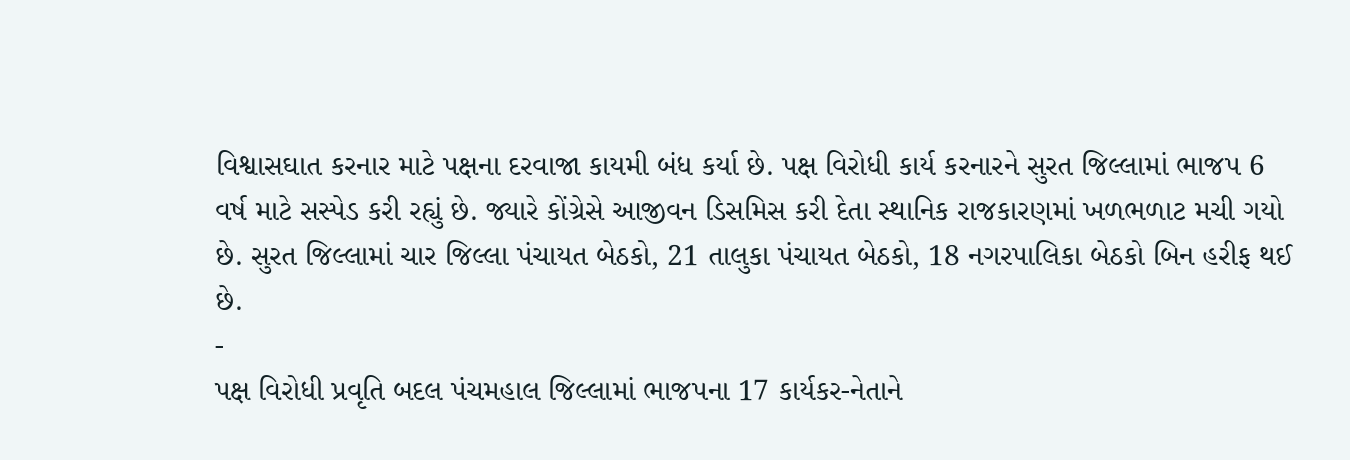વિશ્વાસઘાત કરનાર માટે પક્ષના દરવાજા કાયમી બંધ કર્યા છે. પક્ષ વિરોધી કાર્ય કરનારને સુરત જિલ્લામાં ભાજપ 6 વર્ષ માટે સસ્પેડ કરી રહ્યું છે. જ્યારે કોંગ્રેસે આજીવન ડિસમિસ કરી દેતા સ્થાનિક રાજકારણમાં ખળભળાટ મચી ગયો છે. સુરત જિલ્લામાં ચાર જિલ્લા પંચાયત બેઠકો, 21 તાલુકા પંચાયત બેઠકો, 18 નગરપાલિકા બેઠકો બિન હરીફ થઈ છે.
-
પક્ષ વિરોધી પ્રવૃતિ બદલ પંચમહાલ જિલ્લામાં ભાજપના 17 કાર્યકર-નેતાને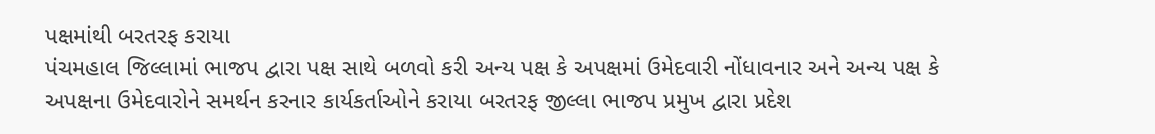પક્ષમાંથી બરતરફ કરાયા
પંચમહાલ જિલ્લામાં ભાજપ દ્વારા પક્ષ સાથે બળવો કરી અન્ય પક્ષ કે અપક્ષમાં ઉમેદવારી નોંધાવનાર અને અન્ય પક્ષ કે અપક્ષના ઉમેદવારોને સમર્થન કરનાર કાર્યકર્તાઓને કરાયા બરતરફ જીલ્લા ભાજપ પ્રમુખ દ્વારા પ્રદેશ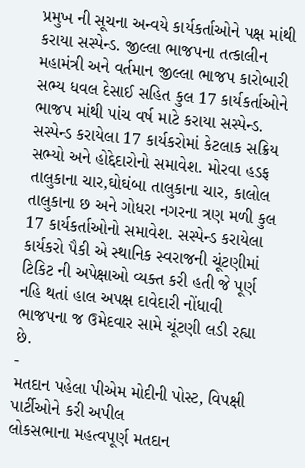પ્રમુખ ની સૂચના અન્વયે કાર્યકર્તાઓને પક્ષ માંથી કરાયા સસ્પેન્ડ. જીલ્લા ભાજપના તત્કાલીન મહામંત્રી અને વર્તમાન જીલ્લા ભાજપ કારોબારી સભ્ય ધવલ દેસાઈ સહિત કુલ 17 કાર્યકર્તાઓને ભાજપ માંથી પાંચ વર્ષ માટે કરાયા સસ્પેન્ડ. સસ્પેન્ડ કરાયેલા 17 કાર્યકરોમાં કેટલાક સક્રિય સભ્યો અને હોદ્દેદારોનો સમાવેશ. મોરવા હડફ તાલુકાના ચાર,ઘોઘંબા તાલુકાના ચાર, કાલોલ તાલુકાના છ અને ગોધરા નગરના ત્રણ મળી કુલ 17 કાર્યકર્તાઓનો સમાવેશ. સસ્પેન્ડ કરાયેલા કાર્યકરો પૈકી એ સ્થાનિક સ્વરાજની ચૂંટણીમાં ટિકિટ ની અપેક્ષાઓ વ્યક્ત કરી હતી જે પૂર્ણ નહિ થતાં હાલ અપક્ષ દાવેદારી નોંધાવી ભાજપના જ ઉમેદવાર સામે ચૂંટણી લડી રહ્યા છે.
-
મતદાન પહેલા પીએમ મોદીની પોસ્ટ, વિપક્ષી પાર્ટીઓને કરી અપીલ
લોકસભાના મહત્વપૂર્ણ મતદાન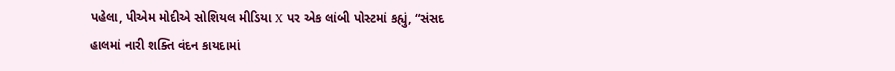પહેલા, પીએમ મોદીએ સોશિયલ મીડિયા X પર એક લાંબી પોસ્ટમાં કહ્યું, “સંસદ હાલમાં નારી શક્તિ વંદન કાયદામાં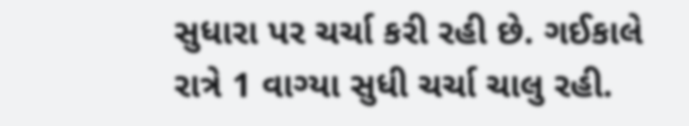સુધારા પર ચર્ચા કરી રહી છે. ગઈકાલે રાત્રે 1 વાગ્યા સુધી ચર્ચા ચાલુ રહી.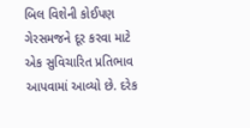બિલ વિશેની કોઈપણ ગેરસમજને દૂર કરવા માટે એક સુવિચારિત પ્રતિભાવ આપવામાં આવ્યો છે. દરેક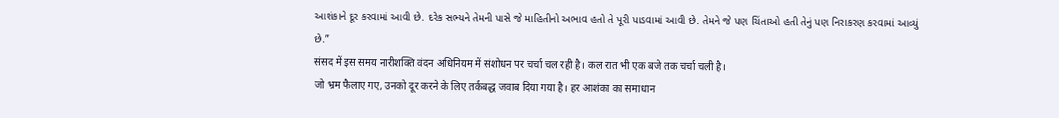આશંકાને દૂર કરવામાં આવી છે. દરેક સભ્યને તેમની પાસે જે માહિતીનો અભાવ હતો તે પૂરી પાડવામાં આવી છે. તેમને જે પણ ચિંતાઓ હતી તેનું પણ નિરાકરણ કરવામાં આવ્યું છે.”
संसद में इस समय नारीशक्ति वंदन अधिनियम में संशोधन पर चर्चा चल रही है। कल रात भी एक बजे तक चर्चा चली है।
जो भ्रम फैलाए गए, उनको दूर करने के लिए तर्कबद्ध जवाब दिया गया है। हर आशंका का समाधान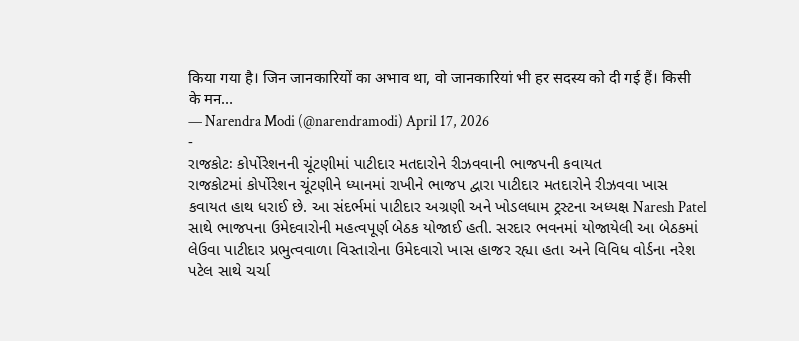किया गया है। जिन जानकारियों का अभाव था, वो जानकारियां भी हर सदस्य को दी गई हैं। किसी के मन…
— Narendra Modi (@narendramodi) April 17, 2026
-
રાજકોટઃ કોર્પોરેશનની ચૂંટણીમાં પાટીદાર મતદારોને રીઝવવાની ભાજપની કવાયત
રાજકોટમાં કોર્પોરેશન ચૂંટણીને ધ્યાનમાં રાખીને ભાજપ દ્વારા પાટીદાર મતદારોને રીઝવવા ખાસ કવાયત હાથ ધરાઈ છે. આ સંદર્ભમાં પાટીદાર અગ્રણી અને ખોડલધામ ટ્રસ્ટના અધ્યક્ષ Naresh Patel સાથે ભાજપના ઉમેદવારોની મહત્વપૂર્ણ બેઠક યોજાઈ હતી. સરદાર ભવનમાં યોજાયેલી આ બેઠકમાં લેઉવા પાટીદાર પ્રભુત્વવાળા વિસ્તારોના ઉમેદવારો ખાસ હાજર રહ્યા હતા અને વિવિધ વોર્ડના નરેશ પટેલ સાથે ચર્ચા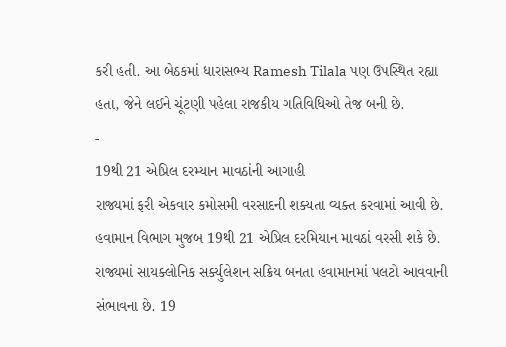કરી હતી. આ બેઠકમાં ધારાસભ્ય Ramesh Tilala પણ ઉપસ્થિત રહ્યા હતા, જેને લઈને ચૂંટણી પહેલા રાજકીય ગતિવિધિઓ તેજ બની છે.
-
19થી 21 એપ્રિલ દરમ્યાન માવઠાંની આગાહી
રાજ્યમાં ફરી એકવાર કમોસમી વરસાદની શક્યતા વ્યક્ત કરવામાં આવી છે. હવામાન વિભાગ મુજબ 19થી 21 એપ્રિલ દરમિયાન માવઠાં વરસી શકે છે. રાજ્યમાં સાયક્લોનિક સર્ક્યુલેશન સક્રિય બનતા હવામાનમાં પલટો આવવાની સંભાવના છે. 19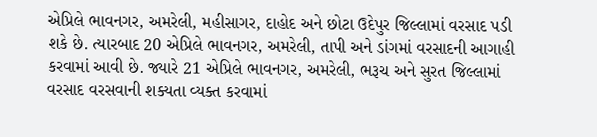એપ્રિલે ભાવનગર, અમરેલી, મહીસાગર, દાહોદ અને છોટા ઉદેપુર જિલ્લામાં વરસાદ પડી શકે છે. ત્યારબાદ 20 એપ્રિલે ભાવનગર, અમરેલી, તાપી અને ડાંગમાં વરસાદની આગાહી કરવામાં આવી છે. જ્યારે 21 એપ્રિલે ભાવનગર, અમરેલી, ભરૂચ અને સુરત જિલ્લામાં વરસાદ વરસવાની શક્યતા વ્યક્ત કરવામાં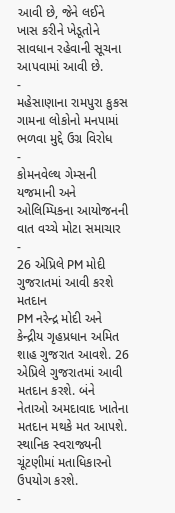આવી છે, જેને લઈને ખાસ કરીને ખેડૂતોને સાવધાન રહેવાની સૂચના આપવામાં આવી છે.
-
મહેસાણાના રામપુરા કુકસ ગામના લોકોનો મનપામાં ભળવા મુદ્દે ઉગ્ર વિરોધ
-
કોમનવેલ્થ ગેમ્સની યજમાની અને ઓલિમ્પિકના આયોજનની વાત વચ્ચે મોટા સમાચાર
-
26 એપ્રિલે PM મોદી ગુજરાતમાં આવી કરશે મતદાન
PM નરેન્દ્ર મોદી અને કેન્દ્રીય ગૃહપ્રધાન અમિત શાહ ગુજરાત આવશે. 26 એપ્રિલે ગુજરાતમાં આવી મતદાન કરશે. બંને નેતાઓ અમદાવાદ ખાતેના મતદાન મથકે મત આપશે. સ્થાનિક સ્વરાજ્યની ચૂંટણીમાં મતાધિકારનો ઉપયોગ કરશે.
-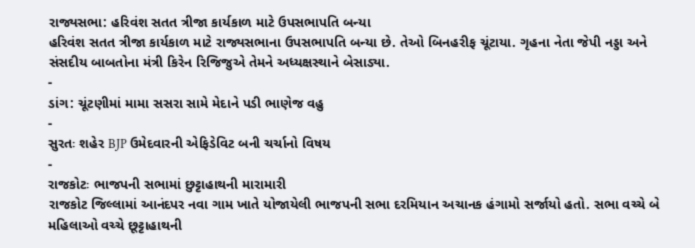રાજ્યસભા: હરિવંશ સતત ત્રીજા કાર્યકાળ માટે ઉપસભાપતિ બન્યા
હરિવંશ સતત ત્રીજા કાર્યકાળ માટે રાજ્યસભાના ઉપસભાપતિ બન્યા છે. તેઓ બિનહરીફ ચૂંટાયા. ગૃહના નેતા જેપી નડ્ડા અને સંસદીય બાબતોના મંત્રી કિરેન રિજિજુએ તેમને અધ્યક્ષસ્થાને બેસાડ્યા.
-
ડાંગ: ચૂંટણીમાં મામા સસરા સામે મેદાને પડી ભાણેજ વહુ
-
સુરતઃ શહેર BJP ઉમેદવારની એફિડેવિટ બની ચર્ચાનો વિષય
-
રાજકોટઃ ભાજપની સભામાં છુટ્ટાહાથની મારામારી
રાજકોટ જિલ્લામાં આનંદપર નવા ગામ ખાતે યોજાયેલી ભાજપની સભા દરમિયાન અચાનક હંગામો સર્જાયો હતો. સભા વચ્ચે બે મહિલાઓ વચ્ચે છૂટ્ટાહાથની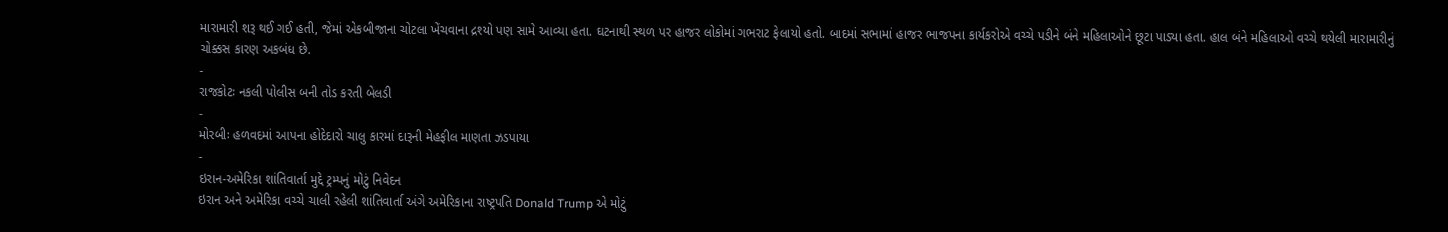મારામારી શરૂ થઈ ગઈ હતી, જેમાં એકબીજાના ચોટલા ખેંચવાના દ્રશ્યો પણ સામે આવ્યા હતા. ઘટનાથી સ્થળ પર હાજર લોકોમાં ગભરાટ ફેલાયો હતો. બાદમાં સભામાં હાજર ભાજપના કાર્યકરોએ વચ્ચે પડીને બંને મહિલાઓને છૂટા પાડ્યા હતા. હાલ બંને મહિલાઓ વચ્ચે થયેલી મારામારીનું ચોક્કસ કારણ અકબંધ છે.
-
રાજકોટઃ નકલી પોલીસ બની તોડ કરતી બેલડી
-
મોરબીઃ હળવદમાં આપના હોદેદારો ચાલુ કારમાં દારૂની મેહફીલ માણતા ઝડપાયા
-
ઇરાન-અમેરિકા શાંતિવાર્તા મુદ્દે ટ્રમ્પનું મોટું નિવેદન
ઇરાન અને અમેરિકા વચ્ચે ચાલી રહેલી શાંતિવાર્તા અંગે અમેરિકાના રાષ્ટ્રપતિ Donald Trump એ મોટું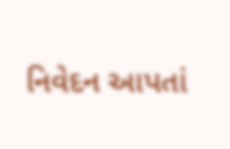નિવેદન આપતાં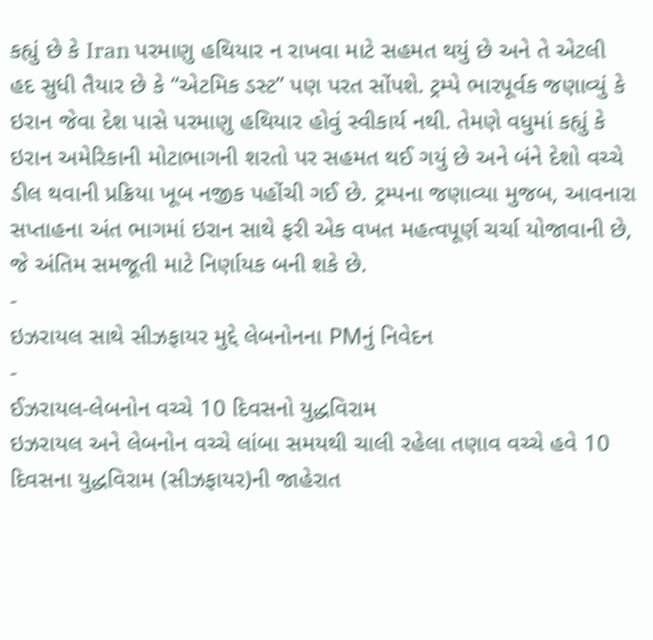કહ્યું છે કે Iran પરમાણુ હથિયાર ન રાખવા માટે સહમત થયું છે અને તે એટલી હદ સુધી તૈયાર છે કે “એટમિક ડસ્ટ” પણ પરત સોંપશે. ટ્રમ્પે ભારપૂર્વક જણાવ્યું કે ઇરાન જેવા દેશ પાસે પરમાણુ હથિયાર હોવું સ્વીકાર્ય નથી. તેમણે વધુમાં કહ્યું કે ઇરાન અમેરિકાની મોટાભાગની શરતો પર સહમત થઈ ગયું છે અને બંને દેશો વચ્ચે ડીલ થવાની પ્રક્રિયા ખૂબ નજીક પહોંચી ગઈ છે. ટ્રમ્પના જણાવ્યા મુજબ, આવનારા સપ્તાહના અંત ભાગમાં ઇરાન સાથે ફરી એક વખત મહત્વપૂર્ણ ચર્ચા યોજાવાની છે, જે અંતિમ સમજૂતી માટે નિર્ણાયક બની શકે છે.
-
ઇઝરાયલ સાથે સીઝફાયર મુદ્દે લેબનોનના PMનું નિવેદન
-
ઈઝરાયલ-લેબનોન વચ્ચે 10 દિવસનો યુદ્ધવિરામ
ઇઝરાયલ અને લેબનોન વચ્ચે લાંબા સમયથી ચાલી રહેલા તણાવ વચ્ચે હવે 10 દિવસના યુદ્ધવિરામ (સીઝફાયર)ની જાહેરાત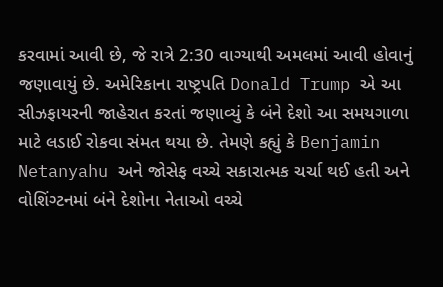કરવામાં આવી છે, જે રાત્રે 2:30 વાગ્યાથી અમલમાં આવી હોવાનું જણાવાયું છે. અમેરિકાના રાષ્ટ્રપતિ Donald Trump એ આ સીઝફાયરની જાહેરાત કરતાં જણાવ્યું કે બંને દેશો આ સમયગાળા માટે લડાઈ રોકવા સંમત થયા છે. તેમણે કહ્યું કે Benjamin Netanyahu અને જોસેફ વચ્ચે સકારાત્મક ચર્ચા થઈ હતી અને વોશિંગ્ટનમાં બંને દેશોના નેતાઓ વચ્ચે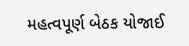મહત્વપૂર્ણ બેઠક યોજાઈ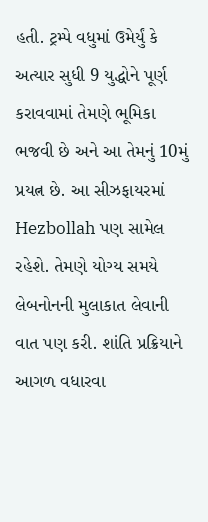હતી. ટ્રમ્પે વધુમાં ઉમેર્યું કે અત્યાર સુધી 9 યુદ્ધોને પૂર્ણ કરાવવામાં તેમણે ભૂમિકા ભજવી છે અને આ તેમનું 10મું પ્રયત્ન છે. આ સીઝફાયરમાં Hezbollah પણ સામેલ રહેશે. તેમણે યોગ્ય સમયે લેબનોનની મુલાકાત લેવાની વાત પણ કરી. શાંતિ પ્રક્રિયાને આગળ વધારવા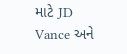માટે JD Vance અને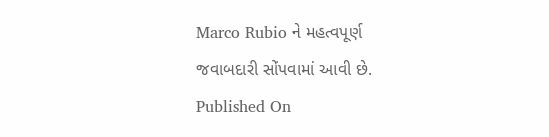Marco Rubio ને મહત્વપૂર્ણ જવાબદારી સોંપવામાં આવી છે.
Published On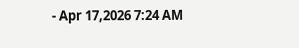- Apr 17,2026 7:24 AM